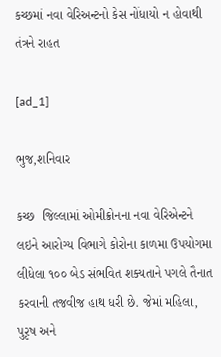કચ્છમાં નવા વેરિઅન્ટનો કેસ નોંધાયો ન હોવાથી તંત્રને રાહત

[ad_1]

ભુજ,શનિવાર

કચ્છ  જિલ્લામાં ઓમીક્રોનના નવા વેરિએન્ટને લઇને આરોગ્ય વિભાગે કોરોના કાળમા ઉપયોગમા લીધેલા ૧૦૦ બેડ સંભવિત શક્યતાને પગલે તૈનાત કરવાની તજવીજ હાથ ધરી છે. જેમાં મહિલા, પુરૃષ અને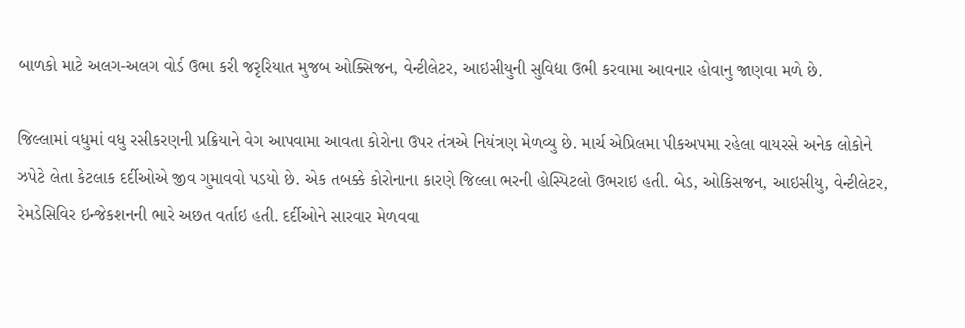બાળકો માટે અલગ-અલગ વોર્ડ ઉભા કરી જરૃરિયાત મુજબ ઓક્સિજન, વેન્ટીલેટર, આઇસીયુની સુવિદ્યા ઉભી કરવામા આવનાર હોવાનુ જાણવા મળે છે.

જિલ્લામાં વધુમાં વધુ રસીકરણની પ્રક્રિયાને વેગ આપવામા આવતા કોરોના ઉપર તંત્રએ નિયંત્રણ મેળવ્યુ છે. માર્ચ એપ્રિલમા પીકઅપમા રહેલા વાયરસે અનેક લોકોને ઝપેટે લેતા કેટલાક દર્દીઓએ જીવ ગુમાવવો પડયો છે. એક તબક્કે કોરોનાના કારણે જિલ્લા ભરની હોસ્પિટલો ઉભરાઇ હતી. બેડ, ઓકિસજન, આઇસીયુ, વેન્ટીલેટર, રેમડેસિવિર ઇન્જેકશનની ભારે અછત વર્તાઇ હતી. દર્દીઓને સારવાર મેળવવા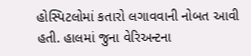હોસ્પિટલોમાં કતારો લગાવવાની નોબત આવી હતી. હાલમાં જુના વેરિઅન્ટના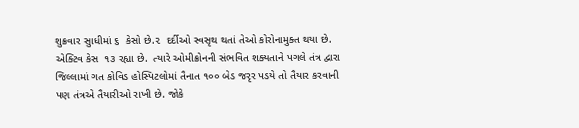શુક્રવાર સુાધીમાં ૬  કેસો છે.૨  દર્દીઓ સ્વસૃથ થતાં તેઓ કોરોનામુક્ત થયા છે. એક્ટિવ કેસ  ૧૩ રહ્યા છે.  ત્યારે ઓમીક્રોનની સંભવિત શક્યતાને પગલે તંત્ર દ્વારા જિલ્લામાં ગત કોવિડ હોસ્પિટલોમાં તૈનાત ૧૦૦ બેડ જરૃર પડયે તો તૈયાર કરવાની પણ તંત્રએ તૈયારીઓ રાખી છે. જોકે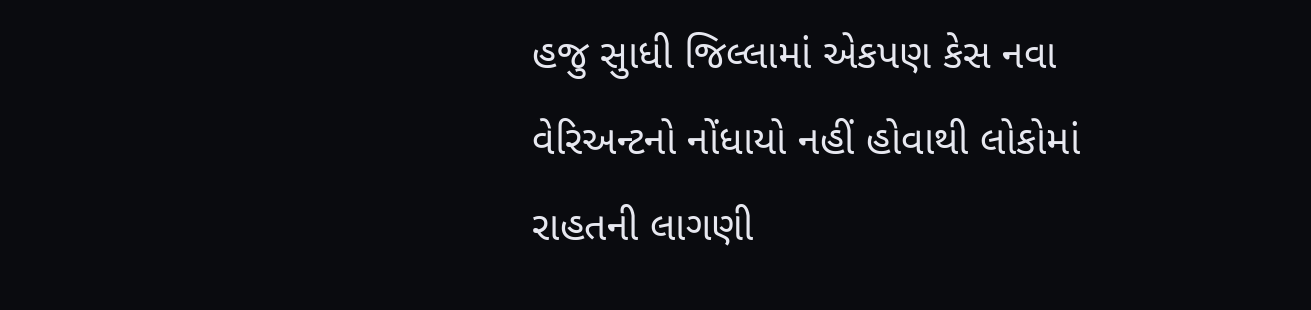હજુ સુાધી જિલ્લામાં એકપણ કેસ નવા વેરિઅન્ટનો નોંધાયો નહીં હોવાથી લોકોમાં રાહતની લાગણી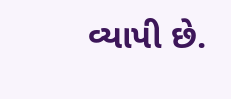વ્યાપી છે.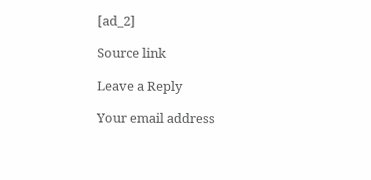[ad_2]

Source link

Leave a Reply

Your email address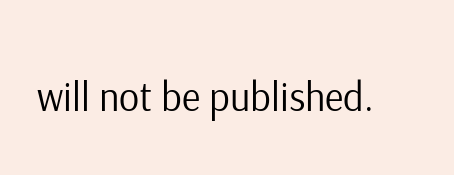will not be published.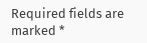Required fields are marked *